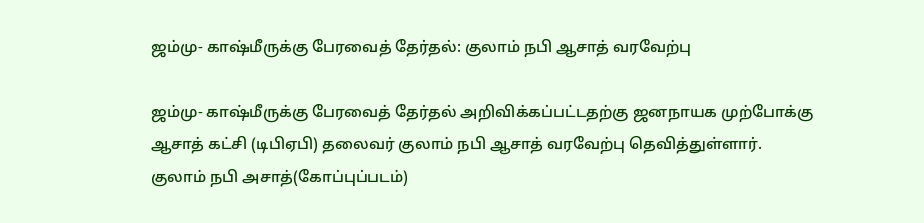ஜம்மு- காஷ்மீருக்கு பேரவைத் தேர்தல்: குலாம் நபி ஆசாத் வரவேற்பு

ஜம்மு- காஷ்மீருக்கு பேரவைத் தேர்தல் அறிவிக்கப்பட்டதற்கு ஜனநாயக முற்போக்கு ஆசாத் கட்சி (டிபிஏபி) தலைவர் குலாம் நபி ஆசாத் வரவேற்பு தெவித்துள்ளார்.
குலாம் நபி அசாத்(கோப்புப்படம்)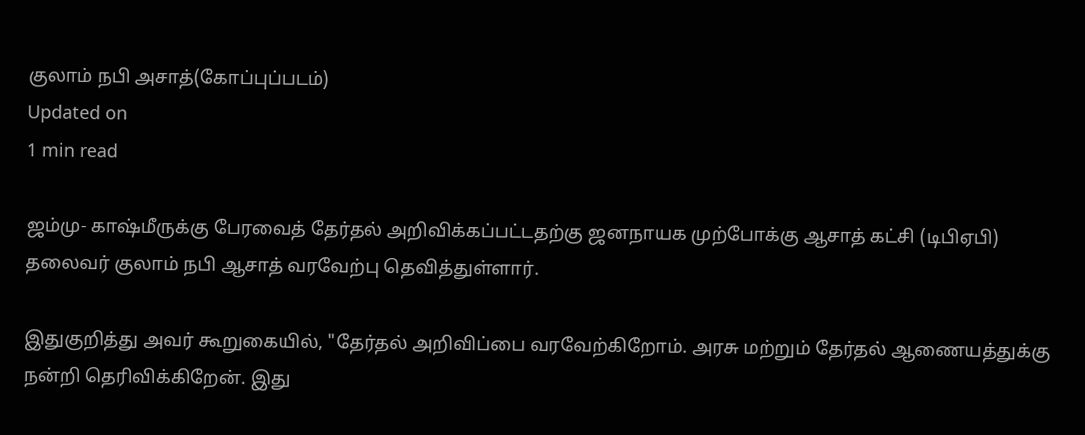குலாம் நபி அசாத்(கோப்புப்படம்)
Updated on
1 min read

ஜம்மு- காஷ்மீருக்கு பேரவைத் தேர்தல் அறிவிக்கப்பட்டதற்கு ஜனநாயக முற்போக்கு ஆசாத் கட்சி (டிபிஏபி) தலைவர் குலாம் நபி ஆசாத் வரவேற்பு தெவித்துள்ளார்.

இதுகுறித்து அவர் கூறுகையில், "தேர்தல் அறிவிப்பை வரவேற்கிறோம். அரசு மற்றும் தேர்தல் ஆணையத்துக்கு நன்றி தெரிவிக்கிறேன். இது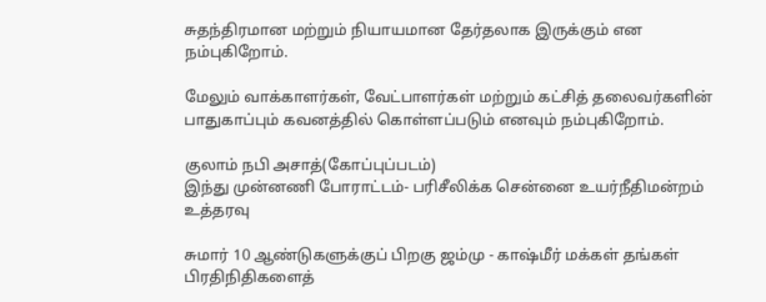சுதந்திரமான மற்றும் நியாயமான தேர்தலாக இருக்கும் என நம்புகிறோம்.

மேலும் வாக்காளர்கள், வேட்பாளர்கள் மற்றும் கட்சித் தலைவர்களின் பாதுகாப்பும் கவனத்தில் கொள்ளப்படும் எனவும் நம்புகிறோம்.

குலாம் நபி அசாத்(கோப்புப்படம்)
இந்து முன்னணி போராட்டம்- பரிசீலிக்க சென்னை உயர்நீதிமன்றம் உத்தரவு

சுமார் 10 ஆண்டுகளுக்குப் பிறகு ஜம்மு - காஷ்மீர் மக்கள் தங்கள் பிரதிநிதிகளைத்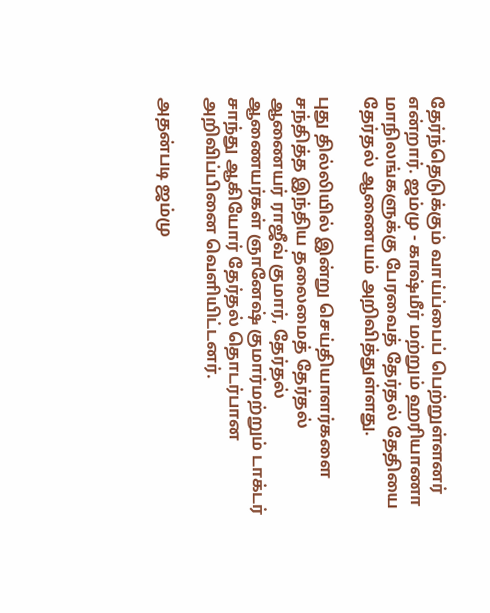தேர்ந்தெடுக்கும் வாய்ப்பைப் பெற்றுள்ளனர் என்றார். ஜம்மு - காஷ்மீர் மற்றும் ஹரியாணா மாநிலங்களுக்கு பேரவைத் தேர்தல் தேதியை தேர்தல் ஆணையம் அறிவித்துள்ளது.

புது தில்லியில் இன்று செய்தியாளர்களை சந்தித்த இந்திய தலைமைத் தேர்தல் ஆணையர் ராஜீவ் குமார், தேர்தல் ஆணையர்கள் ஞானேஷ் குமார்மற்றும் டாக்டர் சாந்து ஆகியோர் தேர்தல் தொடர்பான அறிவிப்பினை வெளியிட்டனர்.

அதன்படி ஜம்மு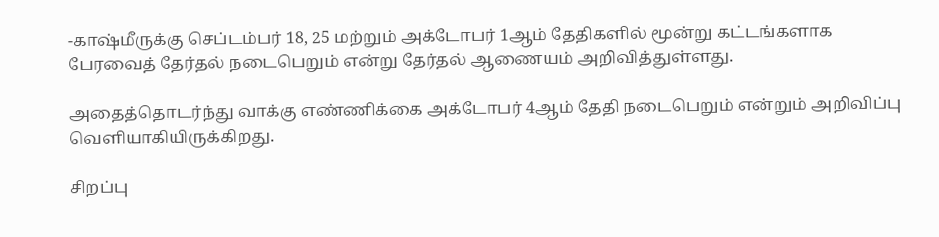-காஷ்மீருக்கு செப்டம்பர் 18, 25 மற்றும் அக்டோபர் 1ஆம் தேதிகளில் மூன்று கட்டங்களாக பேரவைத் தேர்தல் நடைபெறும் என்று தேர்தல் ஆணையம் அறிவித்துள்ளது.

அதைத்தொடர்ந்து வாக்கு எண்ணிக்கை அக்டோபர் 4ஆம் தேதி நடைபெறும் என்றும் அறிவிப்பு வெளியாகியிருக்கிறது.

சிறப்பு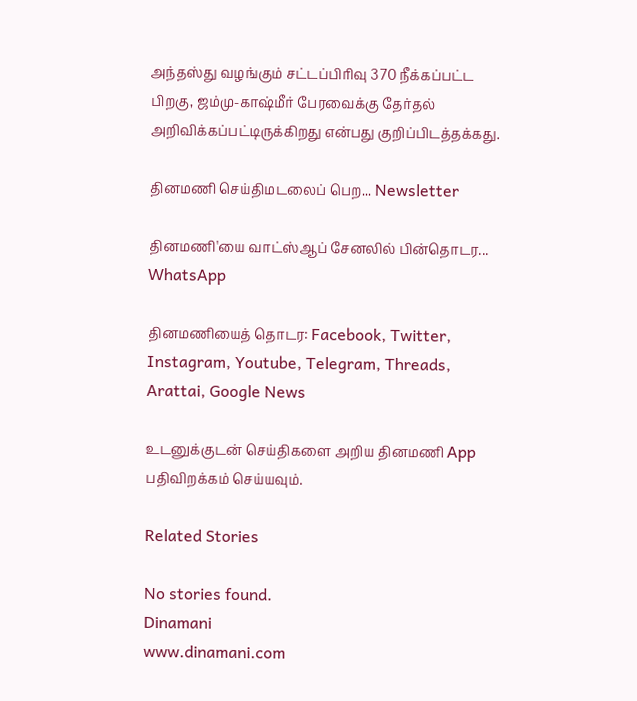அந்தஸ்து வழங்கும் சட்டப்பிரிவு 370 நீக்கப்பட்ட பிறகு, ஜம்மு-காஷ்மீர் பேரவைக்கு தேர்தல் அறிவிக்கப்பட்டிருக்கிறது என்பது குறிப்பிடத்தக்கது.

தினமணி செய்திமடலைப் பெற... Newsletter

தினமணி'யை வாட்ஸ்ஆப் சேனலில் பின்தொடர... WhatsApp

தினமணியைத் தொடர: Facebook, Twitter, Instagram, Youtube, Telegram, Threads, Arattai, Google News

உடனுக்குடன் செய்திகளை அறிய தினமணி App பதிவிறக்கம் செய்யவும்.

Related Stories

No stories found.
Dinamani
www.dinamani.com